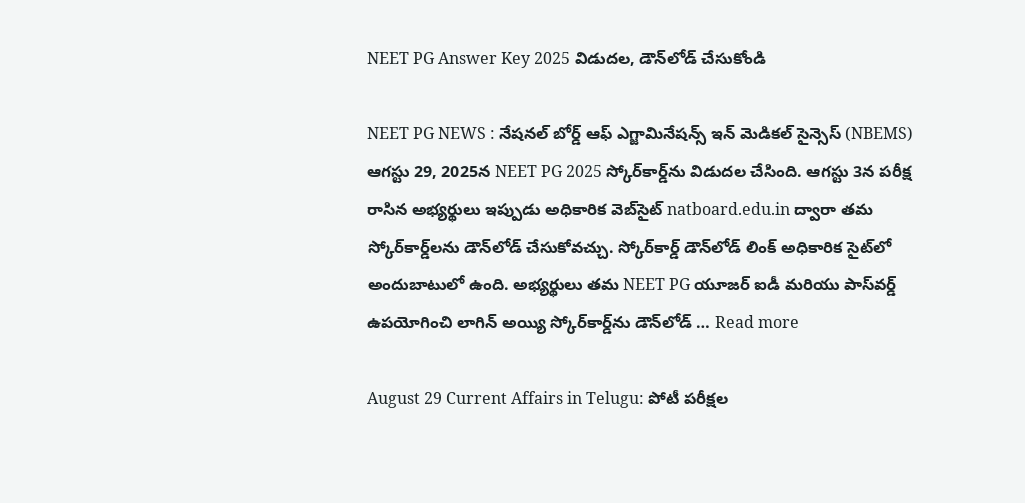NEET PG Answer Key 2025 విడుదల, డౌన్‌లోడ్ చేసుకోండి

NEET PG NEWS : నేషనల్ బోర్డ్ ఆఫ్ ఎగ్జామినేషన్స్ ఇన్ మెడికల్ సైన్సెస్ (NBEMS) ఆగస్టు 29, 2025న NEET PG 2025 స్కోర్‌కార్డ్‌ను విడుదల చేసింది. ఆగస్టు 3న పరీక్ష రాసిన అభ్యర్థులు ఇప్పుడు అధికారిక వెబ్‌సైట్ natboard.edu.in ద్వారా తమ స్కోర్‌కార్డ్‌లను డౌన్‌లోడ్ చేసుకోవచ్చు. స్కోర్‌కార్డ్ డౌన్‌లోడ్ లింక్ అధికారిక సైట్‌లో అందుబాటులో ఉంది. అభ్యర్థులు తమ NEET PG యూజర్ ఐడీ మరియు పాస్‌వర్డ్ ఉపయోగించి లాగిన్ అయ్యి స్కోర్‌కార్డ్‌ను డౌన్‌లోడ్ … Read more

August 29 Current Affairs in Telugu: పోటీ పరీక్షల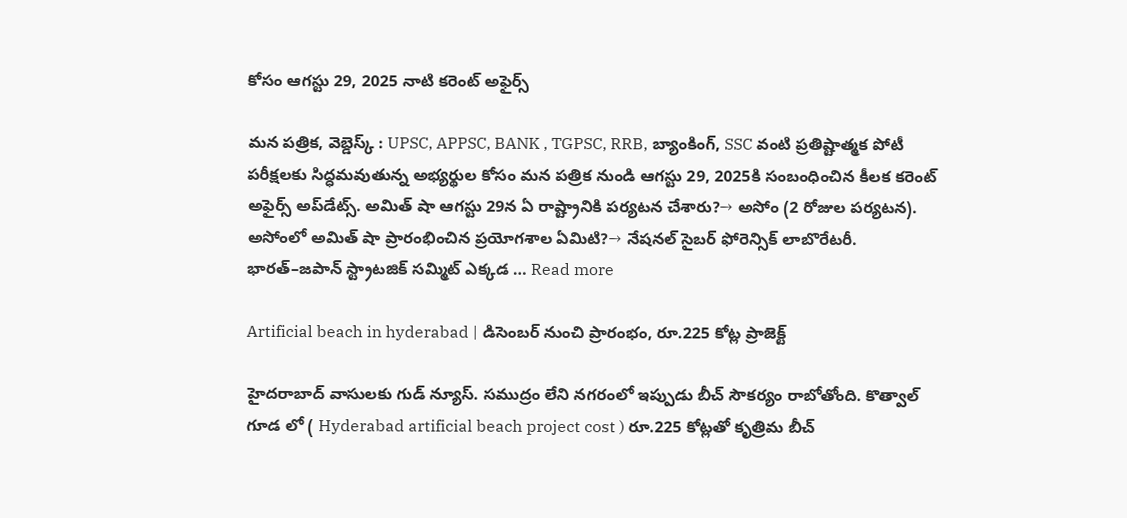కోసం ఆగస్టు 29, 2025 నాటి కరెంట్ అఫైర్స్

మన పత్రిక, వెబ్డెస్క్ : UPSC, APPSC, BANK , TGPSC, RRB, బ్యాంకింగ్, SSC వంటి ప్రతిష్టాత్మక పోటీ పరీక్షలకు సిద్ధమవుతున్న అభ్యర్థుల కోసం మన పత్రిక నుండి ఆగస్టు 29, 2025కి సంబంధించిన కీలక కరెంట్ అఫైర్స్ అప్‌డేట్స్. అమిత్ షా ఆగస్టు 29న ఏ రాష్ట్రానికి పర్యటన చేశారు?→ అసోం (2 రోజుల పర్యటన). అసోంలో అమిత్ షా ప్రారంభించిన ప్రయోగశాల ఏమిటి?→ నేషనల్ సైబర్ ఫోరెన్సిక్ లాబొరేటరీ. భారత్–జపాన్ స్ట్రాటజిక్ సమ్మిట్ ఎక్కడ … Read more

Artificial beach in hyderabad | డిసెంబర్ నుంచి ప్రారంభం, రూ.225 కోట్ల ప్రాజెక్ట్

హైదరాబాద్ వాసులకు గుడ్ న్యూస్. సముద్రం లేని నగరంలో ఇప్పుడు బీచ్ సౌకర్యం రాబోతోంది. కొత్వాల్ గూడ లో ( Hyderabad artificial beach project cost ) రూ.225 కోట్లతో కృత్రిమ బీచ్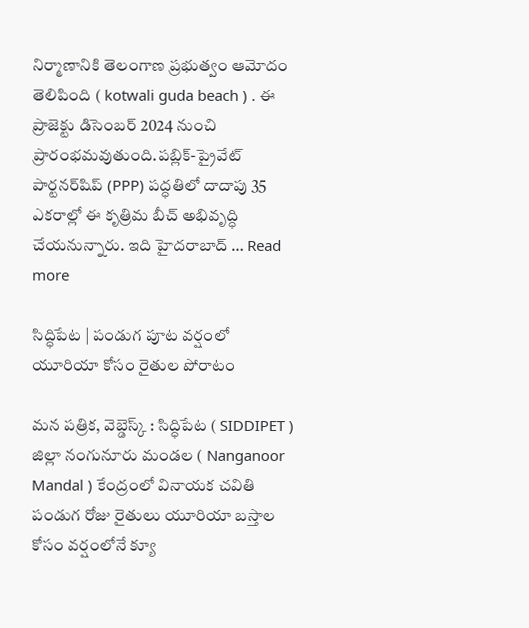నిర్మాణానికి తెలంగాణ ప్రభుత్వం ఆమోదం తెలిపింది ( kotwali guda beach ) . ఈ ప్రాజెక్టు డిసెంబర్ 2024 నుంచి ప్రారంభమవుతుంది.పబ్లిక్-ప్రైవేట్ పార్టనర్‌షిప్ (PPP) పద్ధతిలో దాదాపు 35 ఎకరాల్లో ఈ కృత్రిమ బీచ్ అభివృద్ధి చేయనున్నారు. ఇది హైదరాబాద్ … Read more

సిద్ధిపేట | పండుగ పూట వర్షంలో యూరియా కోసం రైతుల పోరాటం

మన పత్రిక, వెబ్డెస్క్ : సిద్ధిపేట ( SIDDIPET ) జిల్లా నంగునూరు మండల ( Nanganoor Mandal ) కేంద్రంలో వినాయక చవితి పండుగ రోజు రైతులు యూరియా బస్తాల కోసం వర్షంలోనే క్యూ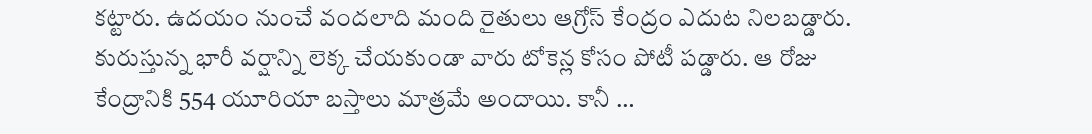కట్టారు. ఉదయం నుంచే వందలాది మంది రైతులు ఆగ్రోస్ కేంద్రం ఎదుట నిలబడ్డారు. కురుస్తున్న భారీ వర్షాన్ని లెక్క చేయకుండా వారు టోకెన్ల కోసం పోటీ పడ్డారు. ఆ రోజు కేంద్రానికి 554 యూరియా బస్తాలు మాత్రమే అందాయి. కానీ …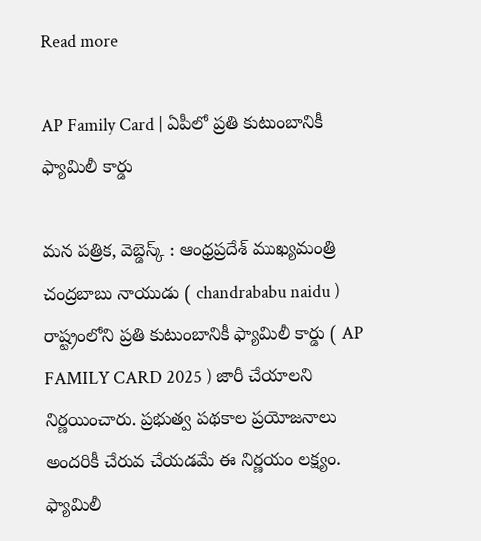Read more

AP Family Card | ఏపీలో ప్రతి కుటుంబానికీ ఫ్యామిలీ కార్డు

మన పత్రిక, వెబ్డెస్క్ : ఆంధ్రప్రదేశ్ ముఖ్యమంత్రి చంద్రబాబు నాయుడు ( chandrababu naidu ) రాష్ట్రంలోని ప్రతి కుటుంబానికీ ఫ్యామిలీ కార్డు ( AP FAMILY CARD 2025 ) జారీ చేయాలని నిర్ణయించారు. ప్రభుత్వ పథకాల ప్రయోజనాలు అందరికీ చేరువ చేయడమే ఈ నిర్ణయం లక్ష్యం. ఫ్యామిలీ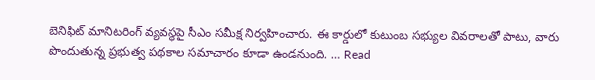బెనిఫిట్ మానిటరింగ్ వ్యవస్థపై సీఎం సమీక్ష నిర్వహించారు. ఈ కార్డులో కుటుంబ సభ్యుల వివరాలతో పాటు, వారు పొందుతున్న ప్రభుత్వ పథకాల సమాచారం కూడా ఉండనుంది. … Read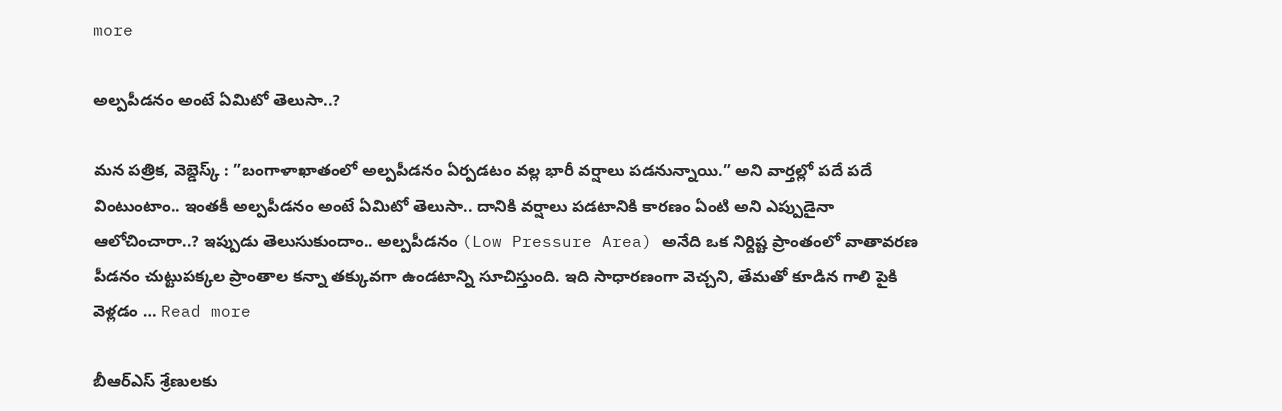more

అల్పపీడనం అంటే ఏమిటో తెలుసా..?

మన పత్రిక, వెబ్డెస్క్ : ”బంగాళాఖాతంలో అల్పపీడనం ఏర్పడటం వల్ల భారీ వర్షాలు పడనున్నాయి.” అని వార్తల్లో పదే పదే వింటుంటాం.. ఇంతకీ అల్పపీడనం అంటే ఏమిటో తెలుసా.. దానికి వర్షాలు పడటానికి కారణం ఏంటి అని ఎప్పుడైనా ఆలోచించారా..? ఇప్పుడు తెలుసుకుందాం.. అల్పపీడనం (Low Pressure Area) అనేది ఒక నిర్దిష్ట ప్రాంతంలో వాతావరణ పీడనం చుట్టుపక్కల ప్రాంతాల కన్నా తక్కువగా ఉండటాన్ని సూచిస్తుంది. ఇది సాధారణంగా వెచ్చని, తేమతో కూడిన గాలి పైకి వెళ్లడం … Read more

బీఆర్ఎస్ శ్రేణులకు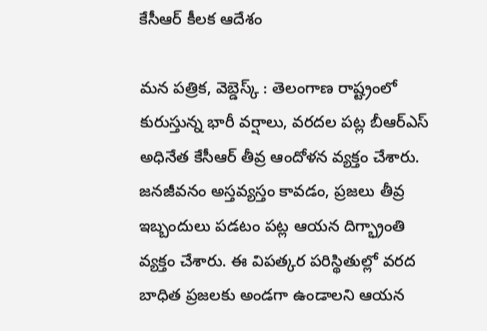కేసీఆర్ కీలక ఆదేశం

మన పత్రిక, వెబ్డెస్క్ : తెలంగాణ రాష్ట్రంలో కురుస్తున్న భారీ వర్షాలు, వరదల పట్ల బీఆర్ఎస్ అధినేత కేసీఆర్ తీవ్ర ఆందోళన వ్యక్తం చేశారు. జనజీవనం అస్తవ్యస్తం కావడం, ప్రజలు తీవ్ర ఇబ్బందులు పడటం పట్ల ఆయన దిగ్భ్రాంతి వ్యక్తం చేశారు. ఈ విపత్కర పరిస్థితుల్లో వరద బాధిత ప్రజలకు అండగా ఉండాలని ఆయన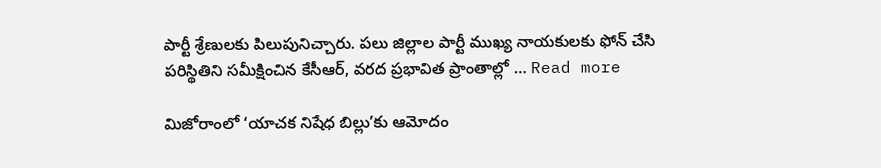పార్టీ శ్రేణులకు పిలుపునిచ్చారు. పలు జిల్లాల పార్టీ ముఖ్య నాయకులకు ఫోన్ చేసి పరిస్థితిని సమీక్షించిన కేసీఆర్, వరద ప్రభావిత ప్రాంతాల్లో … Read more

మిజోరాంలో ‘యాచక నిషేధ బిల్లు’కు ఆమోదం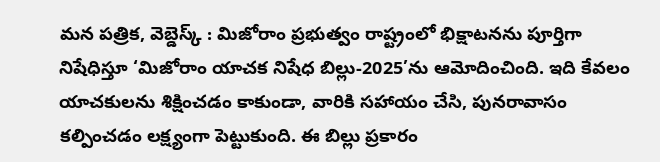మన పత్రిక, వెబ్డెస్క్ : మిజోరాం ప్రభుత్వం రాష్ట్రంలో భిక్షాటనను పూర్తిగా నిషేధిస్తూ ‘మిజోరాం యాచక నిషేధ బిల్లు-2025’ను ఆమోదించింది. ఇది కేవలం యాచకులను శిక్షించడం కాకుండా, వారికి సహాయం చేసి, పునరావాసం కల్పించడం లక్ష్యంగా పెట్టుకుంది. ఈ బిల్లు ప్రకారం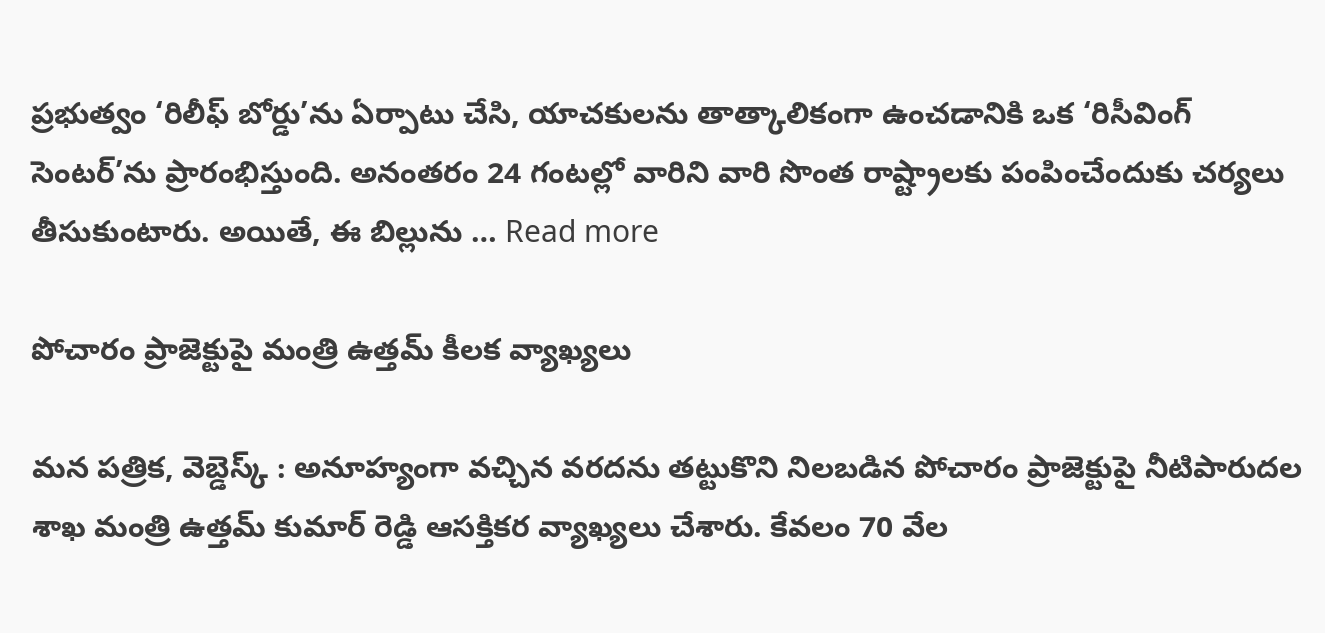ప్రభుత్వం ‘రిలీఫ్ బోర్డు’ను ఏర్పాటు చేసి, యాచకులను తాత్కాలికంగా ఉంచడానికి ఒక ‘రిసీవింగ్ సెంటర్’ను ప్రారంభిస్తుంది. అనంతరం 24 గంటల్లో వారిని వారి సొంత రాష్ట్రాలకు పంపించేందుకు చర్యలు తీసుకుంటారు. అయితే, ఈ బిల్లును … Read more

పోచారం ప్రాజెక్టుపై మంత్రి ఉత్తమ్ కీలక వ్యాఖ్యలు

మన పత్రిక, వెబ్డెస్క్ : అనూహ్యంగా వచ్చిన వరదను తట్టుకొని నిలబడిన పోచారం ప్రాజెక్టుపై నీటిపారుదల శాఖ మంత్రి ఉత్తమ్ కుమార్ రెడ్డి ఆసక్తికర వ్యాఖ్యలు చేశారు. కేవలం 70 వేల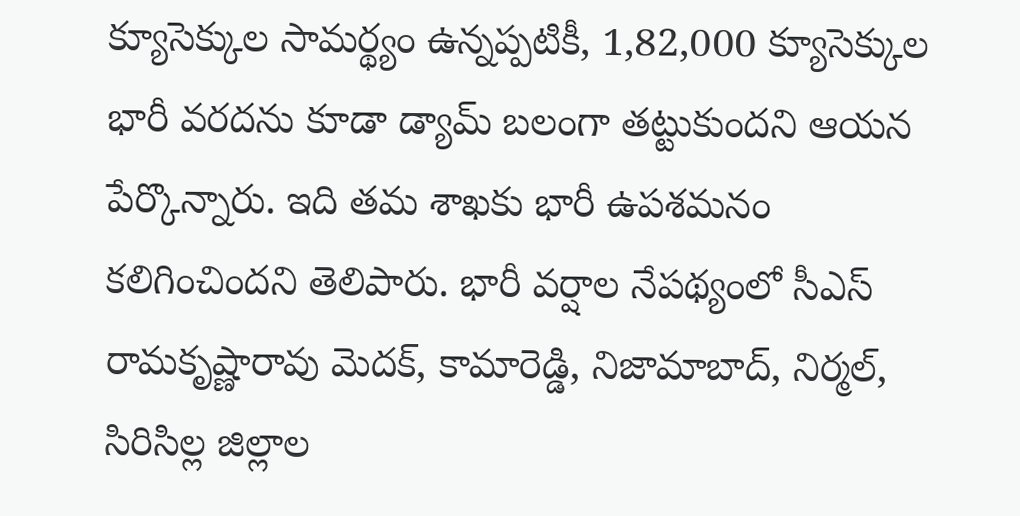క్యూసెక్కుల సామర్థ్యం ఉన్నప్పటికీ, 1,82,000 క్యూసెక్కుల భారీ వరదను కూడా డ్యామ్ బలంగా తట్టుకుందని ఆయన పేర్కొన్నారు. ఇది తమ శాఖకు భారీ ఉపశమనం కలిగించిందని తెలిపారు. భారీ వర్షాల నేపథ్యంలో సీఎస్ రామకృష్ణారావు మెదక్, కామారెడ్డి, నిజామాబాద్, నిర్మల్, సిరిసిల్ల జిల్లాల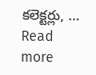కలెక్టర్లు, … Read more